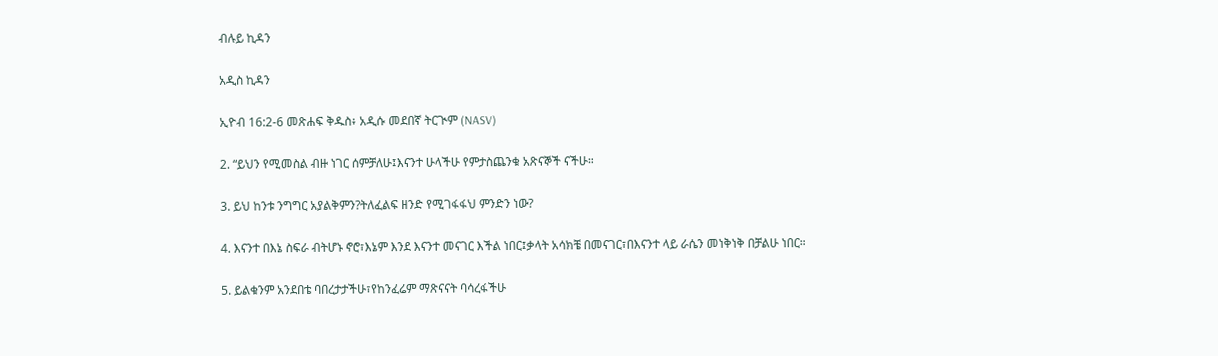ብሉይ ኪዳን

አዲስ ኪዳን

ኢዮብ 16:2-6 መጽሐፍ ቅዱስ፥ አዲሱ መደበኛ ትርጒም (NASV)

2. “ይህን የሚመስል ብዙ ነገር ሰምቻለሁ፤እናንተ ሁላችሁ የምታስጨንቁ አጽናኞች ናችሁ።

3. ይህ ከንቱ ንግግር አያልቅምን?ትለፈልፍ ዘንድ የሚገፋፋህ ምንድን ነው?

4. እናንተ በእኔ ስፍራ ብትሆኑ ኖሮ፣እኔም እንደ እናንተ መናገር እችል ነበር፤ቃላት አሳክቼ በመናገር፣በእናንተ ላይ ራሴን መነቅነቅ በቻልሁ ነበር።

5. ይልቁንም አንደበቴ ባበረታታችሁ፣የከንፈሬም ማጽናናት ባሳረፋችሁ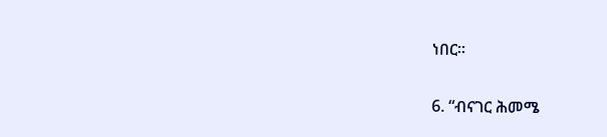ነበር።

6. “ብናገር ሕመሜ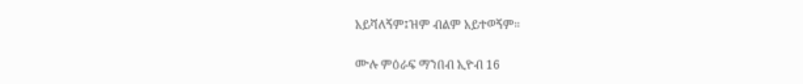አይሻለኝም፤ዝም ብልም አይተወኝም።

ሙሉ ምዕራፍ ማንበብ ኢዮብ 16